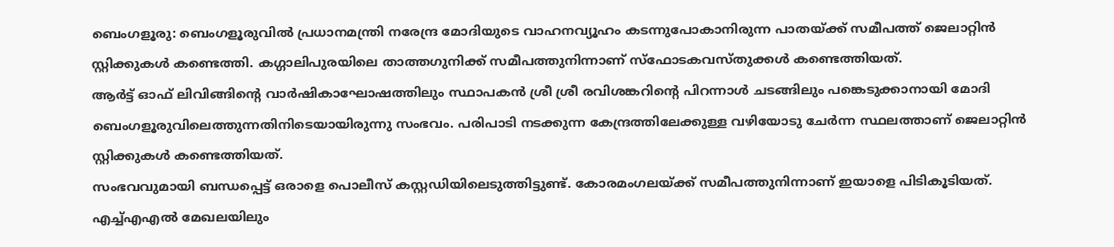ബെംഗളൂരു: ബെംഗളൂരുവിൽ പ്രധാനമന്ത്രി നരേന്ദ്ര മോദിയുടെ വാഹനവ്യൂഹം കടന്നുപോകാനിരുന്ന പാതയ്ക്ക് സമീപത്ത് ജെലാറ്റിൻ സ്റ്റിക്കുകൾ കണ്ടെത്തി. കഗ്ഗാലിപുരയിലെ താത്തഗുനിക്ക് സമീപത്തുനിന്നാണ് സ്ഫോടകവസ്തുക്കൾ കണ്ടെത്തിയത്.
ആർട്ട് ഓഫ് ലിവിങ്ങിന്റെ വാർഷികാഘോഷത്തിലും സ്ഥാപകൻ ശ്രീ ശ്രീ രവിശങ്കറിന്റെ പിറന്നാൾ ചടങ്ങിലും പങ്കെടുക്കാനായി മോദി ബെംഗളൂരുവിലെത്തുന്നതിനിടെയായിരുന്നു സംഭവം. പരിപാടി നടക്കുന്ന കേന്ദ്രത്തിലേക്കുള്ള വഴിയോടു ചേർന്ന സ്ഥലത്താണ് ജെലാറ്റിൻ സ്റ്റിക്കുകൾ കണ്ടെത്തിയത്.
സംഭവവുമായി ബന്ധപ്പെട്ട് ഒരാളെ പൊലീസ് കസ്റ്റഡിയിലെടുത്തിട്ടുണ്ട്. കോരമംഗലയ്ക്ക് സമീപത്തുനിന്നാണ് ഇയാളെ പിടികൂടിയത്. എച്ച്എഎൽ മേഖലയിലും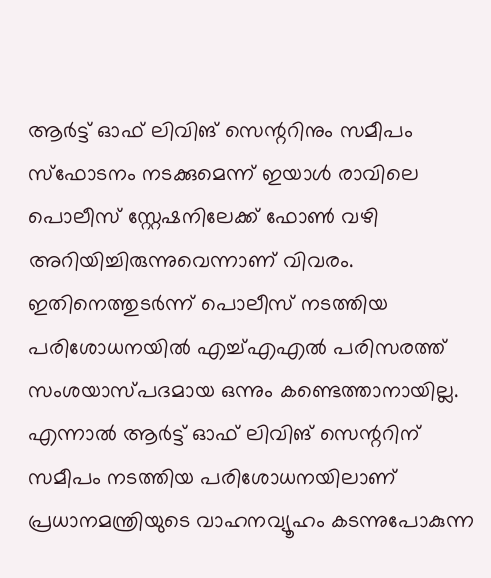ആർട്ട് ഓഫ് ലിവിങ് സെന്ററിനും സമീപം സ്ഫോടനം നടക്കുമെന്ന് ഇയാൾ രാവിലെ പൊലീസ് സ്റ്റേഷനിലേക്ക് ഫോൺ വഴി അറിയിച്ചിരുന്നുവെന്നാണ് വിവരം.
ഇതിനെത്തുടർന്ന് പൊലീസ് നടത്തിയ പരിശോധനയിൽ എച്ച്എഎൽ പരിസരത്ത് സംശയാസ്പദമായ ഒന്നും കണ്ടെത്താനായില്ല. എന്നാൽ ആർട്ട് ഓഫ് ലിവിങ് സെന്ററിന് സമീപം നടത്തിയ പരിശോധനയിലാണ് പ്രധാനമന്ത്രിയുടെ വാഹനവ്യൂഹം കടന്നുപോകുന്ന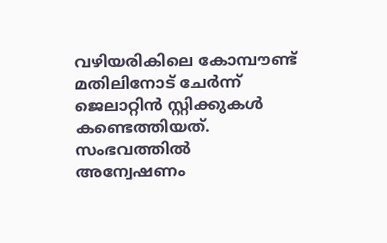വഴിയരികിലെ കോമ്പൗണ്ട് മതിലിനോട് ചേർന്ന് ജെലാറ്റിൻ സ്റ്റിക്കുകൾ കണ്ടെത്തിയത്. സംഭവത്തിൽ അന്വേഷണം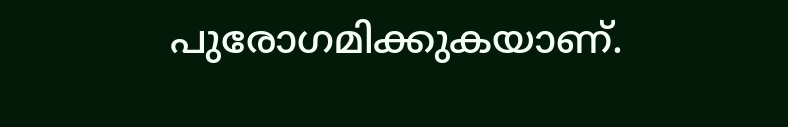പുരോഗമിക്കുകയാണ്.